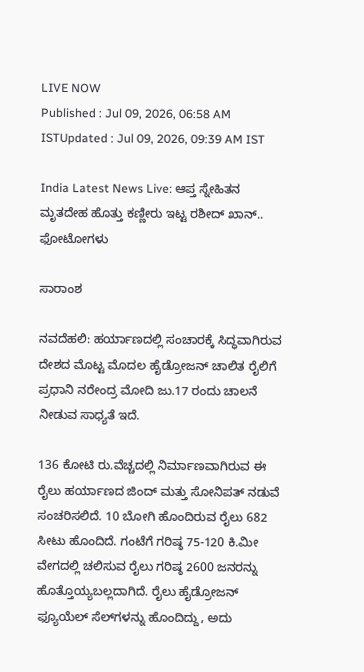LIVE NOW
Published : Jul 09, 2026, 06:58 AM ISTUpdated : Jul 09, 2026, 09:39 AM IST

India Latest News Live: ಆಪ್ತ ಸ್ನೇಹಿತನ ಮೃತದೇಹ ಹೊತ್ತು ಕಣ್ಣೀರು ಇಟ್ಟ ರಶೀದ್ ಖಾನ್.. ಫೋಟೋಗಳು

ಸಾರಾಂಶ

ನವದೆಹಲಿ: ಹರ್ಯಾಣದಲ್ಲಿ ಸಂಚಾರಕ್ಕೆ ಸಿದ್ಧವಾಗಿರುವ ದೇಶದ ಮೊಟ್ಟ ಮೊದಲ ಹೈಡ್ರೋಜನ್‌ ಚಾಲಿತ ರೈಲಿಗೆ ಪ್ರಧಾನಿ ನರೇಂದ್ರ ಮೋದಿ ಜು.17 ರಂದು ಚಾಲನೆ ನೀಡುವ ಸಾಧ್ಯತೆ ಇದೆ.

136 ಕೋಟಿ ರು.ವೆಚ್ಚದಲ್ಲಿ ನಿರ್ಮಾಣವಾಗಿರುವ ಈ ರೈಲು ಹರ್ಯಾಣದ ಜಿಂದ್‌ ಮತ್ತು ಸೋನಿಪತ್ ನಡುವೆ ಸಂಚರಿಸಲಿದೆ. 10 ಬೋಗಿ ಹೊಂದಿರುವ ರೈಲು 682 ಸೀಟು ಹೊಂದಿದೆ. ಗಂಟೆಗೆ ಗರಿಷ್ಠ 75-120 ಕಿ.ಮೀ ವೇಗದಲ್ಲಿ ಚಲಿಸುವ ರೈಲು ಗರಿಷ್ಠ 2600 ಜನರನ್ನು ಹೊತ್ತೊಯ್ಯಬಲ್ಲದಾಗಿದೆ. ರೈಲು ಹೈಡ್ರೋಜನ್‌ ಫ್ಯೂಯೆಲ್‌ ಸೆಲ್‌ಗಳನ್ನು ಹೊಂದಿದ್ದು, ಅದು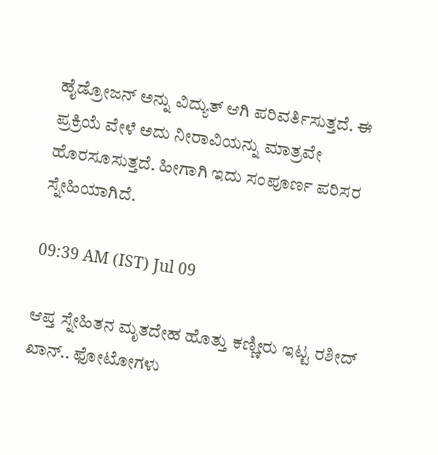ಹೈಡ್ರೋಜನ್‌ ಅನ್ನು ವಿದ್ಯುತ್‌ ಆಗಿ ಪರಿವರ್ತಿಸುತ್ತದೆ. ಈ ಪ್ರಕ್ರಿಯೆ ವೇಳೆ ಅದು ನೀರಾವಿಯನ್ನು ಮಾತ್ರವೇ ಹೊರಸೂಸುತ್ತದೆ. ಹೀಗಾಗಿ ಇದು ಸಂಪೂರ್ಣ ಪರಿಸರ ಸ್ನೇಹಿಯಾಗಿದೆ.

09:39 AM (IST) Jul 09

ಆಪ್ತ ಸ್ನೇಹಿತನ ಮೃತದೇಹ ಹೊತ್ತು ಕಣ್ಣೀರು ಇಟ್ಟ ರಶೀದ್ ಖಾನ್.. ಫೋಟೋಗಳು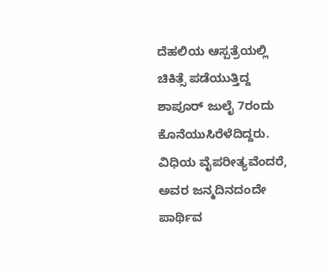ದೆಹಲಿಯ ಆಸ್ಪತ್ರೆಯಲ್ಲಿ ಚಿಕಿತ್ಸೆ ಪಡೆಯುತ್ತಿದ್ದ ಶಾಪೂರ್ ಜುಲೈ 7ರಂದು ಕೊನೆಯುಸಿರೆಳೆದಿದ್ದರು. ವಿಧಿಯ ವೈಪರೀತ್ಯವೆಂದರೆ, ಅವರ ಜನ್ಮದಿನದಂದೇ ಪಾರ್ಥಿವ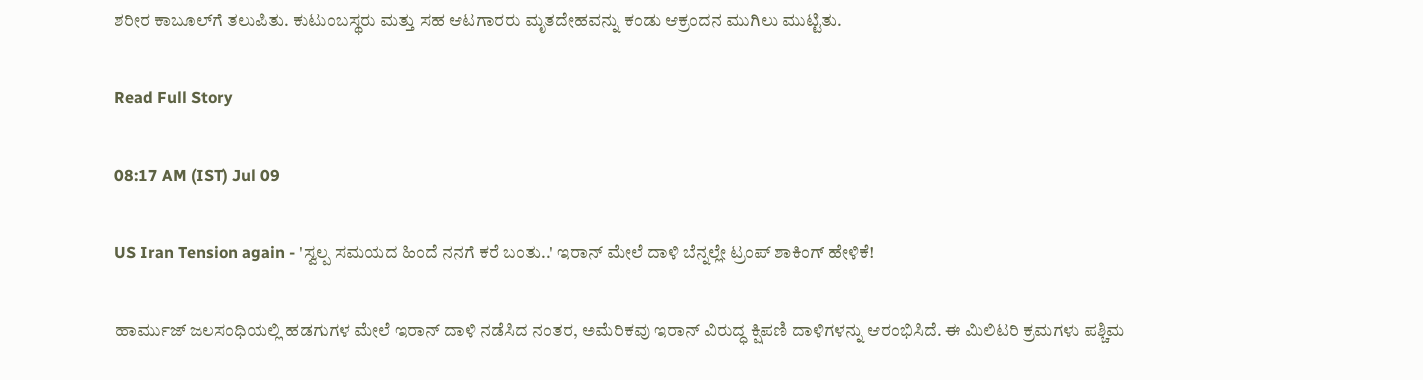ಶರೀರ ಕಾಬೂಲ್‌ಗೆ ತಲುಪಿತು. ಕುಟುಂಬಸ್ಥರು ಮತ್ತು ಸಹ ಆಟಗಾರರು ಮೃತದೇಹವನ್ನು ಕಂಡು ಆಕ್ರಂದನ ಮುಗಿಲು ಮುಟ್ಟಿತು.

Read Full Story

08:17 AM (IST) Jul 09

US Iran Tension again - 'ಸ್ವಲ್ಪ ಸಮಯದ ಹಿಂದೆ ನನಗೆ ಕರೆ ಬಂತು..' ಇರಾನ್ ಮೇಲೆ ದಾಳಿ ಬೆನ್ನಲ್ಲೇ ಟ್ರಂಪ್ ಶಾಕಿಂಗ್ ಹೇಳಿಕೆ!

ಹಾರ್ಮುಜ್ ಜಲಸಂಧಿಯಲ್ಲಿ ಹಡಗುಗಳ ಮೇಲೆ ಇರಾನ್ ದಾಳಿ ನಡೆಸಿದ ನಂತರ, ಅಮೆರಿಕವು ಇರಾನ್ ವಿರುದ್ಧ ಕ್ಷಿಪಣಿ ದಾಳಿಗಳನ್ನು ಆರಂಭಿಸಿದೆ. ಈ ಮಿಲಿಟರಿ ಕ್ರಮಗಳು ಪಶ್ಚಿಮ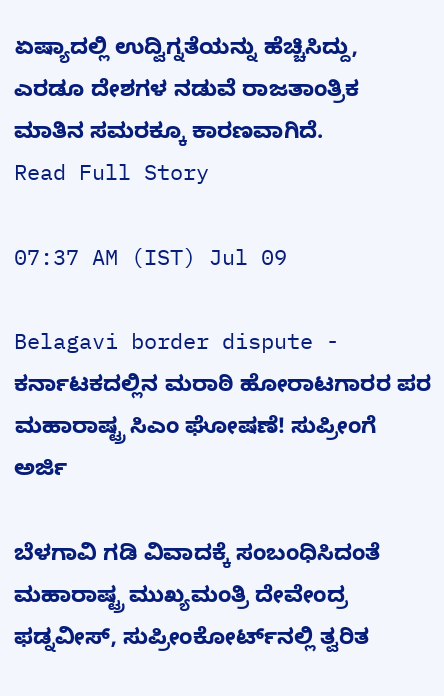ಏಷ್ಯಾದಲ್ಲಿ ಉದ್ವಿಗ್ನತೆಯನ್ನು ಹೆಚ್ಚಿಸಿದ್ದು, ಎರಡೂ ದೇಶಗಳ ನಡುವೆ ರಾಜತಾಂತ್ರಿಕ ಮಾತಿನ ಸಮರಕ್ಕೂ ಕಾರಣವಾಗಿದೆ.
Read Full Story

07:37 AM (IST) Jul 09

Belagavi border dispute - ಕರ್ನಾಟಕದಲ್ಲಿನ ಮರಾಠಿ ಹೋರಾಟಗಾರರ ಪರ ಮಹಾರಾಷ್ಟ್ರ ಸಿಎಂ ಘೋಷಣೆ! ಸುಪ್ರೀಂಗೆ ಅರ್ಜಿ

ಬೆಳಗಾವಿ ಗಡಿ ವಿವಾದಕ್ಕೆ ಸಂಬಂಧಿಸಿದಂತೆ ಮಹಾರಾಷ್ಟ್ರ ಮುಖ್ಯಮಂತ್ರಿ ದೇವೇಂದ್ರ ಫಡ್ನವೀಸ್‌, ಸುಪ್ರೀಂಕೋರ್ಟ್‌ನಲ್ಲಿ ತ್ವರಿತ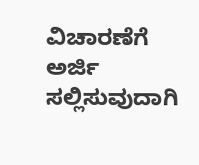ವಿಚಾರಣೆಗೆ ಅರ್ಜಿ ಸಲ್ಲಿಸುವುದಾಗಿ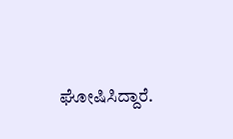ಘೋಷಿಸಿದ್ದಾರೆ.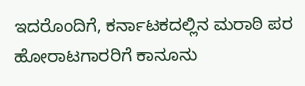ಇದರೊಂದಿಗೆ, ಕರ್ನಾಟಕದಲ್ಲಿನ ಮರಾಠಿ ಪರ ಹೋರಾಟಗಾರರಿಗೆ ಕಾನೂನು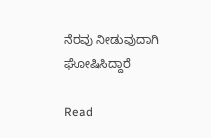ನೆರವು ನೀಡುವುದಾಗಿ ಘೋಷಿಸಿದ್ದಾರೆ

Read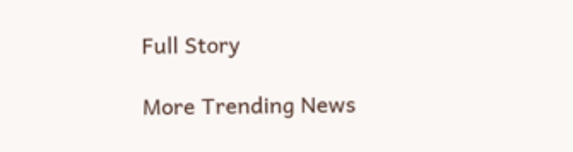Full Story

More Trending News